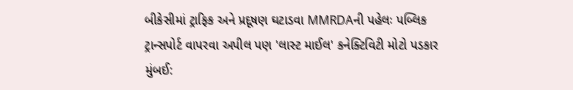બીકેસીમાં ટ્રાફિક અને પ્રદૂષણ ઘટાડવા MMRDAની પહેલઃ પબ્લિક ટ્રાન્સપોર્ટ વાપરવા અપીલ પણ 'લાસ્ટ માઈલ' કનેક્ટિવિટી મોટો પડકાર
મુંબઈ: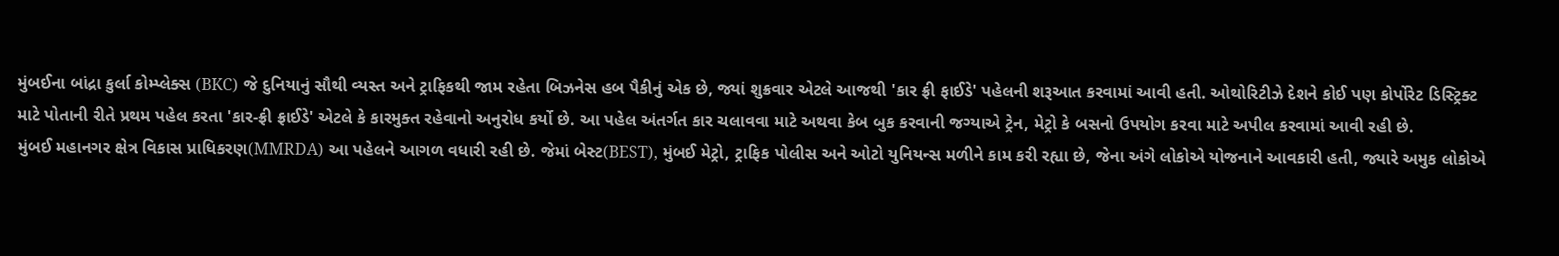મુંબઈના બાંદ્રા કુર્લા કોમ્પ્લેક્સ (BKC) જે દુનિયાનું સૌથી વ્યસ્ત અને ટ્રાફિકથી જામ રહેતા બિઝનેસ હબ પૈકીનું એક છે, જ્યાં શુક્રવાર એટલે આજથી 'કાર ફ્રી ફાઈડે' પહેલની શરૂઆત કરવામાં આવી હતી. ઓથોરિટીઝે દેશને કોઈ પણ કોર્પોરેટ ડિસ્ટ્રિક્ટ માટે પોતાની રીતે પ્રથમ પહેલ કરતા 'કાર-ફ્રી ફ્રાઈડે' એટલે કે કારમુક્ત રહેવાનો અનુરોધ કર્યો છે. આ પહેલ અંતર્ગત કાર ચલાવવા માટે અથવા કેબ બુક કરવાની જગ્યાએ ટ્રેન, મેટ્રો કે બસનો ઉપયોગ કરવા માટે અપીલ કરવામાં આવી રહી છે.
મુંબઈ મહાનગર ક્ષેત્ર વિકાસ પ્રાધિકરણ(MMRDA) આ પહેલને આગળ વધારી રહી છે. જેમાં બેસ્ટ(BEST), મુંબઈ મેટ્રો, ટ્રાફિક પોલીસ અને ઓટો યુનિયન્સ મળીને કામ કરી રહ્યા છે, જેના અંગે લોકોએ યોજનાને આવકારી હતી, જ્યારે અમુક લોકોએ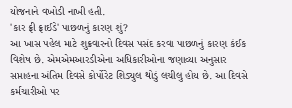યોજનાને વખોડી નાખી હતી.
'કાર ફ્રી ફ્રાઈડે' પાછળનું કારણ શું?
આ ખાસ પહેલ માટે શુક્રવારનો દિવસ પસંદ કરવા પાછળનું કારણ કંઈક વિશેષ છે. એમએમઆરડીએના અધિકારીઓના જણાવ્યા અનુસાર સપ્તાહના અંતિમ દિવસે કોર્પોરેટ શિડ્યુલ થોડું લચીલુ હોય છે. આ દિવસે કર્મચારીઓ પર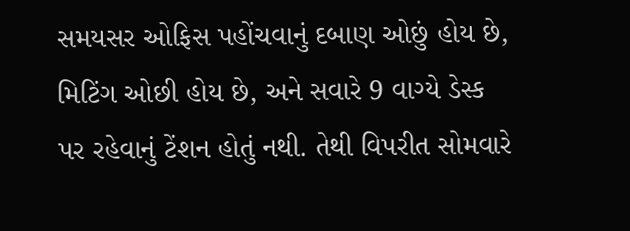સમયસર ઓફિસ પહોંચવાનું દબાણ ઓછું હોય છે, મિટિંગ ઓછી હોય છે, અને સવારે 9 વાગ્યે ડેસ્ક પર રહેવાનું ટેંશન હોતું નથી. તેથી વિપરીત સોમવારે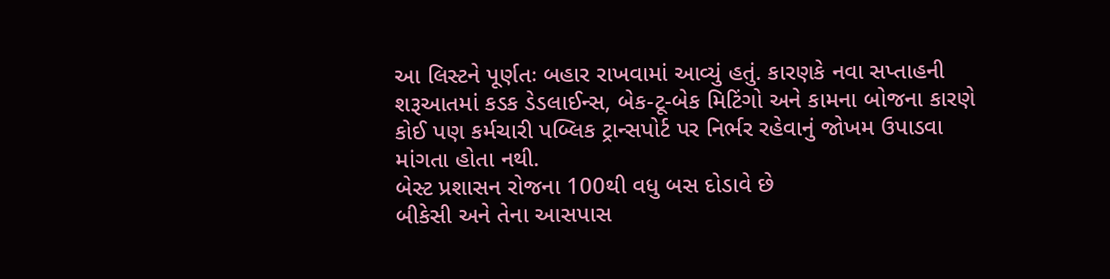આ લિસ્ટને પૂર્ણતઃ બહાર રાખવામાં આવ્યું હતું. કારણકે નવા સપ્તાહની શરૂઆતમાં કડક ડેડલાઈન્સ, બેક-ટૂ-બેક મિટિંગો અને કામના બોજના કારણે કોઈ પણ કર્મચારી પબ્લિક ટ્રાન્સપોર્ટ પર નિર્ભર રહેવાનું જોખમ ઉપાડવા માંગતા હોતા નથી.
બેસ્ટ પ્રશાસન રોજના 100થી વધુ બસ દોડાવે છે
બીકેસી અને તેના આસપાસ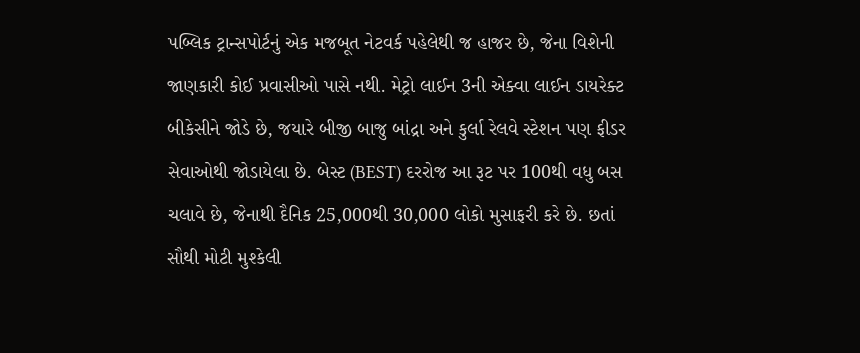પબ્લિક ટ્રાન્સપોર્ટનું એક મજબૂત નેટવર્ક પહેલેથી જ હાજર છે, જેના વિશેની જાણકારી કોઈ પ્રવાસીઓ પાસે નથી. મેટ્રો લાઈન 3ની એક્વા લાઈન ડાયરેક્ટ બીકેસીને જોડે છે, જયારે બીજી બાજુ બાંદ્રા અને કુર્લા રેલવે સ્ટેશન પણ ફીડર સેવાઓથી જોડાયેલા છે. બેસ્ટ (BEST) દરરોજ આ રૂટ પર 100થી વધુ બસ ચલાવે છે, જેનાથી દૈનિક 25,000થી 30,000 લોકો મુસાફરી કરે છે. છતાં સૌથી મોટી મુશ્કેલી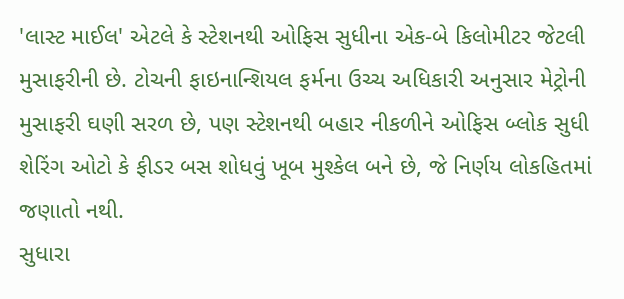'લાસ્ટ માઈલ' એટલે કે સ્ટેશનથી ઓફિસ સુધીના એક-બે કિલોમીટર જેટલી મુસાફરીની છે. ટોચની ફાઇનાન્શિયલ ફર્મના ઉચ્ચ અધિકારી અનુસાર મેટ્રોની મુસાફરી ઘણી સરળ છે, પણ સ્ટેશનથી બહાર નીકળીને ઓફિસ બ્લોક સુધી શેરિંગ ઓટો કે ફીડર બસ શોધવું ખૂબ મુશ્કેલ બને છે, જે નિર્ણય લોકહિતમાં જણાતો નથી.
સુધારા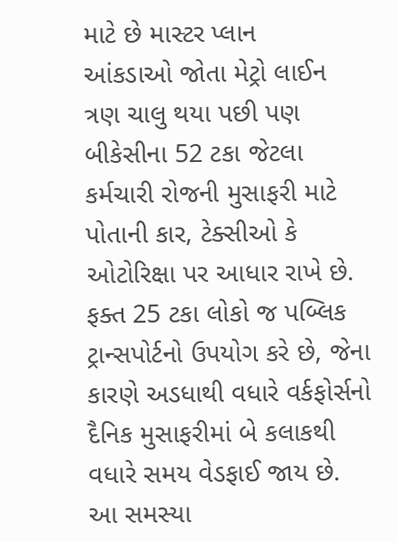માટે છે માસ્ટર પ્લાન
આંકડાઓ જોતા મેટ્રો લાઈન ત્રણ ચાલુ થયા પછી પણ બીકેસીના 52 ટકા જેટલા કર્મચારી રોજની મુસાફરી માટે પોતાની કાર, ટેક્સીઓ કે ઓટોરિક્ષા પર આધાર રાખે છે. ફક્ત 25 ટકા લોકો જ પબ્લિક ટ્રાન્સપોર્ટનો ઉપયોગ કરે છે, જેના કારણે અડધાથી વધારે વર્કફોર્સનો દૈનિક મુસાફરીમાં બે કલાકથી વધારે સમય વેડફાઈ જાય છે. આ સમસ્યા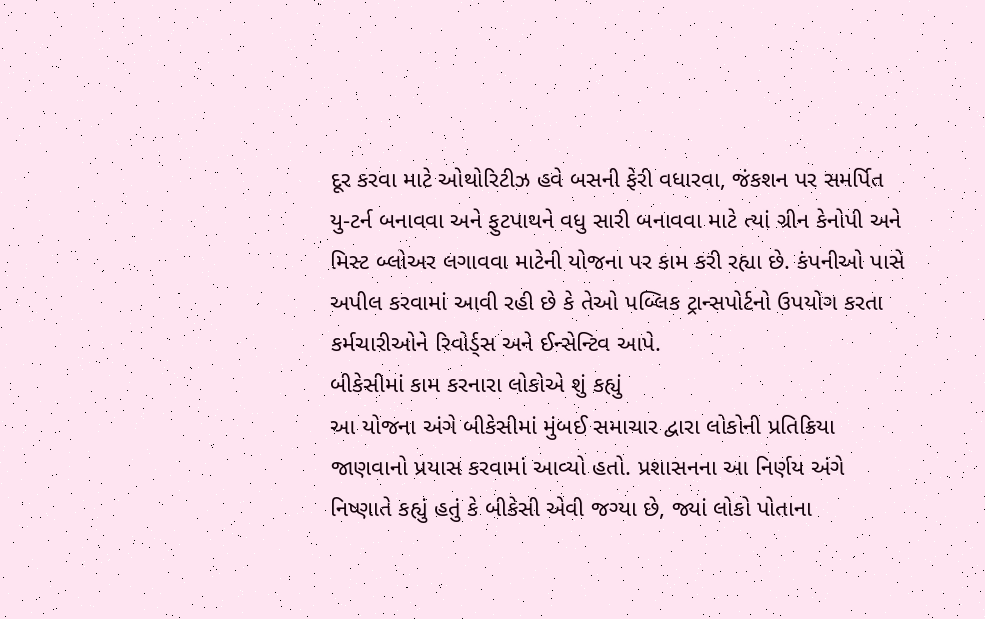દૂર કરવા માટે ઓથોરિટીઝ હવે બસની ફેરી વધારવા, જંકશન પર સમર્પિત યુ-ટર્ન બનાવવા અને ફુટપાથને વધુ સારી બનાવવા માટે ત્યાં ગ્રીન કેનોપી અને મિસ્ટ બ્લોઅર લગાવવા માટેની યોજના પર કામ કરી રહ્યા છે. કંપનીઓ પાસે અપીલ કરવામાં આવી રહી છે કે તેઓ પબ્લિક ટ્રાન્સપોર્ટનો ઉપયોગ કરતા કર્મચારીઓને રિવોર્ડ્સ અને ઈન્સેન્ટિવ આપે.
બીકેસીમાં કામ કરનારા લોકોએ શું કહ્યું
આ યોજના અંગે બીકેસીમાં મુંબઈ સમાચાર દ્વારા લોકોની પ્રતિક્રિયા જાણવાનો પ્રયાસ કરવામાં આવ્યો હતો. પ્રશાસનના આ નિર્ણય અંગે નિષ્ણાતે કહ્યું હતું કે બીકેસી એવી જગ્યા છે, જ્યાં લોકો પોતાના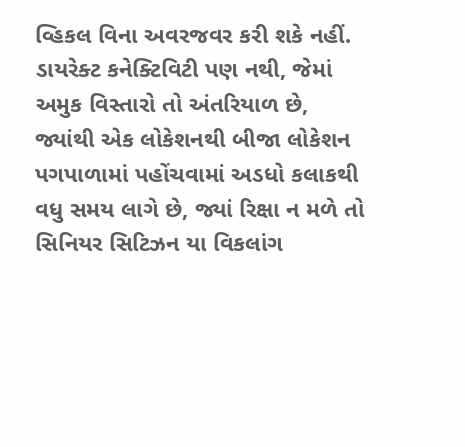વ્હિકલ વિના અવરજવર કરી શકે નહીં. ડાયરેક્ટ કનેક્ટિવિટી પણ નથી, જેમાં અમુક વિસ્તારો તો અંતરિયાળ છે, જ્યાંથી એક લોકેશનથી બીજા લોકેશન પગપાળામાં પહોંચવામાં અડધો કલાકથી વધુ સમય લાગે છે, જ્યાં રિક્ષા ન મળે તો સિનિયર સિટિઝન યા વિકલાંગ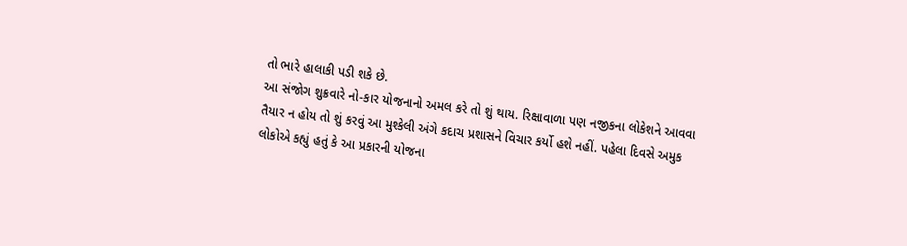તો ભારે હાલાકી પડી શકે છે.
આ સંજોગ શુક્રવારે નો-કાર યોજનાનો અમલ કરે તો શું થાય. રિક્ષાવાળા પણ નજીકના લોકેશને આવવા તૈયાર ન હોય તો શું કરવું આ મુશ્કેલી અંગે કદાચ પ્રશાસને વિચાર કર્યો હશે નહીં. પહેલા દિવસે અમુક લોકોએ કહ્યું હતું કે આ પ્રકારની યોજના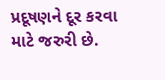પ્રદૂષણને દૂર કરવા માટે જરુરી છે.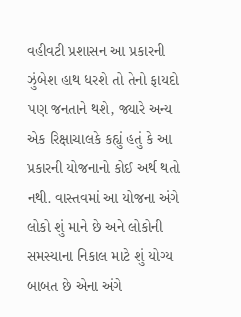વહીવટી પ્રશાસન આ પ્રકારની ઝુંબેશ હાથ ધરશે તો તેનો ફાયદો પણ જનતાને થશે, જ્યારે અન્ય એક રિક્ષાચાલકે કહ્યું હતું કે આ પ્રકારની યોજનાનો કોઈ અર્થ થતો નથી. વાસ્તવમાં આ યોજના અંગે લોકો શું માને છે અને લોકોની સમસ્યાના નિકાલ માટે શું યોગ્ય બાબત છે એના અંગે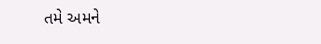તમે અમને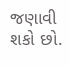જણાવી શકો છો.